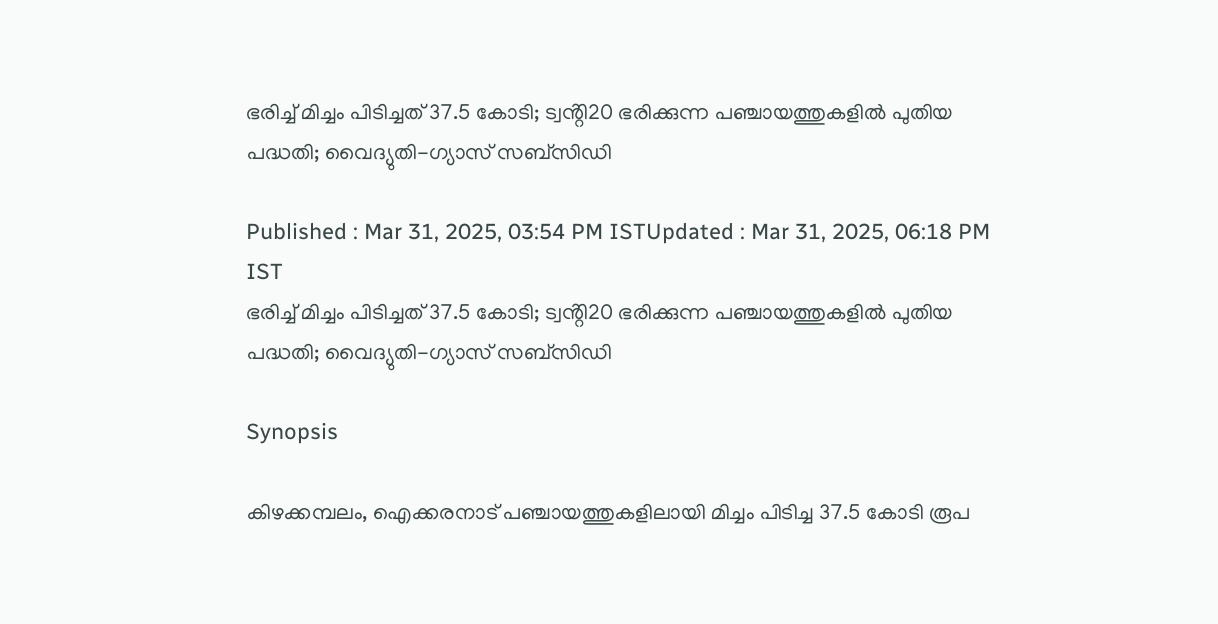ഭരിച്ച് മിച്ചം പിടിച്ചത് 37.5 കോടി; ട്വൻ്റി20 ഭരിക്കുന്ന പഞ്ചായത്തുകളിൽ പുതിയ പദ്ധതി; വൈദ്യുതി-ഗ്യാസ് സബ്‌സിഡി

Published : Mar 31, 2025, 03:54 PM ISTUpdated : Mar 31, 2025, 06:18 PM IST
ഭരിച്ച് മിച്ചം പിടിച്ചത് 37.5 കോടി; ട്വൻ്റി20 ഭരിക്കുന്ന പഞ്ചായത്തുകളിൽ പുതിയ പദ്ധതി; വൈദ്യുതി-ഗ്യാസ് സബ്‌സിഡി

Synopsis

കിഴക്കമ്പലം, ഐക്കരനാട് പഞ്ചായത്തുകളിലായി മിച്ചം പിടിച്ച 37.5 കോടി രൂപ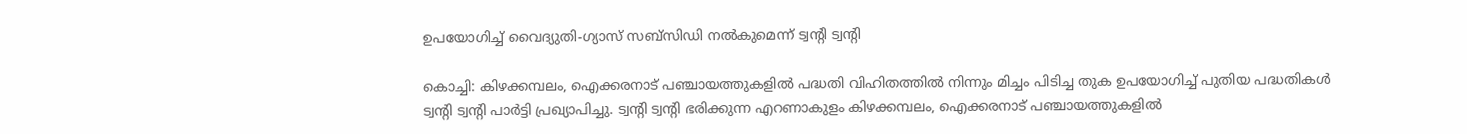ഉപയോഗിച്ച് വൈദ്യുതി-ഗ്യാസ് സബ്‌സിഡി നൽകുമെന്ന് ട്വൻ്റി ട്വൻ്റി

കൊച്ചി: കിഴക്കമ്പലം, ഐക്കരനാട് പഞ്ചായത്തുകളിൽ പദ്ധതി വിഹിതത്തിൽ നിന്നും മിച്ചം പിടിച്ച തുക ഉപയോഗിച്ച് പുതിയ പദ്ധതികൾ ട്വന്‍റി ട്വന്‍റി പാർട്ടി പ്രഖ്യാപിച്ചു. ട്വന്‍റി ട്വന്‍റി ഭരിക്കുന്ന എറണാകുളം കിഴക്കമ്പലം, ഐക്കരനാട് പഞ്ചായത്തുകളിൽ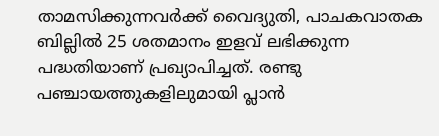താമസിക്കുന്നവർക്ക് വൈദ്യുതി, പാചകവാതക ബില്ലിൽ 25 ശതമാനം ഇളവ് ലഭിക്കുന്ന പദ്ധതിയാണ് പ്രഖ്യാപിച്ചത്. രണ്ടു പഞ്ചായത്തുകളിലുമായി പ്ലാൻ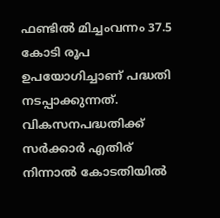ഫണ്ടിൽ മിച്ചംവന്നം 37.5 കോടി രൂപ ഉപയോഗിച്ചാണ് പദ്ധതി നടപ്പാക്കുന്നത്. വികസനപദ്ധതിക്ക് സർക്കാര്‍ എതിര് നിന്നാൽ കോടതിയിൽ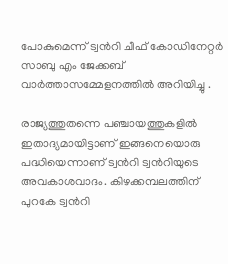പോകുമെന്ന് ട്വന്‍റി ചീഫ് കോഡിനേറ്റർ സാബു എം ജേക്കബ് വാര്‍ത്താസമ്മേളനത്തിൽ അറിയിച്ചു .

രാജ്യത്തുതന്നെ പഞ്ചായത്തുകളിൽ ഇതാദ്യമായിട്ടാണ് ഇങ്ങനെയൊരു പദ്ധിയെന്നാണ് ട്വന്‍റി ട്വന്‍റിയുടെ അവകാശവാദം. കിഴക്കമ്പലത്തിന് പുറകേ ട്വന്‍റി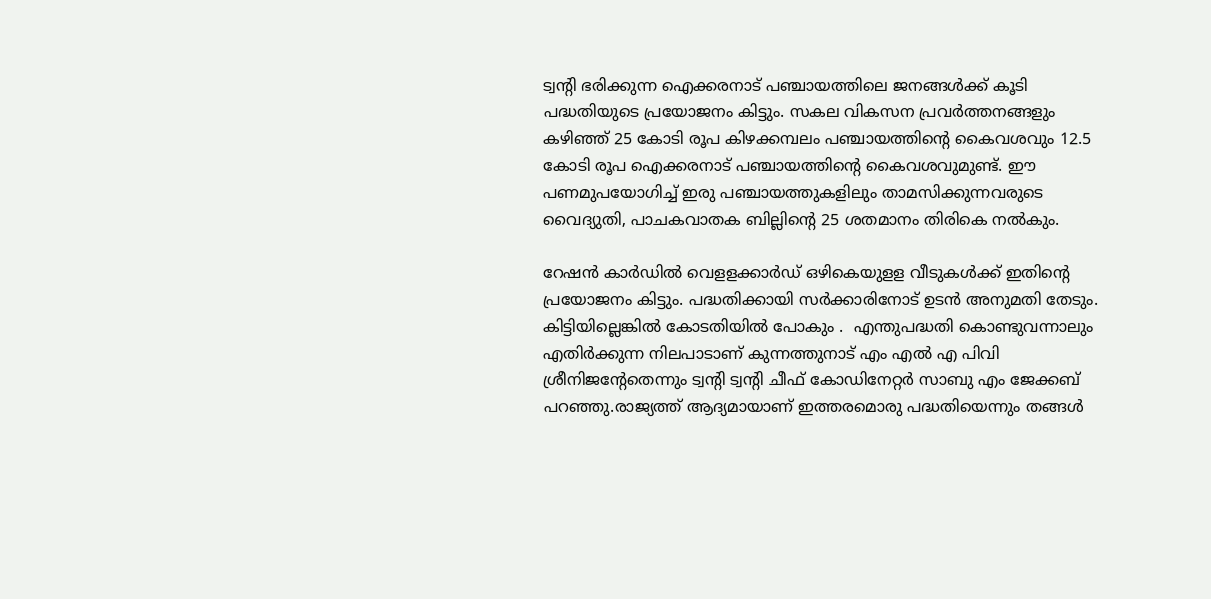ട്വന്‍റി ഭരിക്കുന്ന ഐക്കരനാട് പഞ്ചായത്തിലെ ജനങ്ങൾക്ക് കൂടി പദ്ധതിയുടെ പ്രയോജനം കിട്ടും. സകല വികസന പ്രവർത്തനങ്ങളും കഴി‍ഞ്ഞ് 25 കോടി രൂപ കിഴക്കമ്പലം പഞ്ചായത്തിന്‍റെ കൈവശവും 12.5 കോടി രൂപ ഐക്കരനാട് പ‌ഞ്ചായത്തിന്‍റെ കൈവശവുമുണ്ട്. ഈ പണമുപയോഗിച്ച് ഇരു പഞ്ചായത്തുകളിലും താമസിക്കുന്നവരുടെ വൈദ്യുതി, പാചകവാതക ബില്ലിന്‍റെ 25 ശതമാനം തിരികെ നൽകും.

റേഷൻ കാർഡിൽ വെളളക്കാർഡ് ഒഴികെയുളള വീടുകൾക്ക് ഇതിന്‍റെ പ്രയോജനം കിട്ടും. പദ്ധതിക്കായി സർക്കാരിനോട് ഉടൻ അനുമതി തേടും. കിട്ടിയില്ലെങ്കിൽ കോടതിയിൽ പോകും .  എന്തുപദ്ധതി കൊണ്ടുവന്നാലും എതിർക്കുന്ന നിലപാടാണ് കുന്നത്തുനാട് എം എൽ എ പിവി ശ്രീനിജന്‍റേതെന്നും ട്വന്‍റി ട്വന്‍റി ചീഫ് കോഡിനേറ്റർ സാബു എം ജേക്കബ് പറഞ്ഞു.രാജ്യത്ത് ആദ്യമായാണ് ഇത്തരമൊരു പദ്ധതിയെന്നും തങ്ങൾ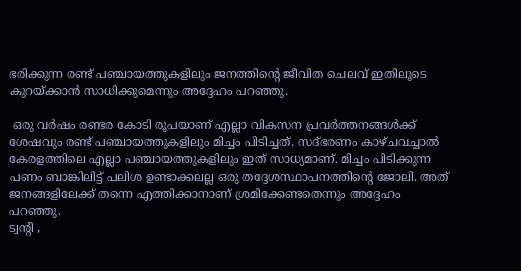ഭരിക്കുന്ന രണ്ട് പഞ്ചായത്തുകളിലും ജനത്തിന്‍റെ ജീവിത ചെലവ് ഇതിലൂടെ കുറയ്ക്കാൻ സാധിക്കുമെന്നും അദ്ദേഹം പറഞ്ഞു.

 ഒരു വർഷം രണ്ടര കോടി രൂപയാണ് എല്ലാ വികസന പ്രവർത്തനങ്ങൾക്ക് ശേഷവും രണ്ട് പഞ്ചായത്തുകളിലും മിച്ചം പിടിച്ചത്. സദ്‌ഭരണം കാഴ്ചവച്ചാൽ കേരളത്തിലെ എല്ലാ പഞ്ചായത്തുകളിലും ഇത് സാധ്യമാണ്. മിച്ചം പിടിക്കുന്ന പണം ബാങ്കിലിട്ട് പലിശ ഉണ്ടാക്കലല്ല ഒരു തദ്ദേശസ്ഥാപനത്തിന്റെ ജോലി. അത് ജനങ്ങളിലേക്ക് തന്നെ എത്തിക്കാനാണ് ശ്രമിക്കേണ്ടതെന്നും അദ്ദേഹം പറഞ്ഞു.
ട്വന്‍റി ,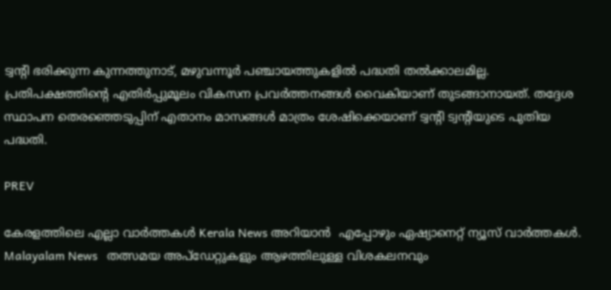ട്വന്‍റി ഭരിക്കുന്ന കുന്നത്തുനാട്, മഴുവന്നൂർ പഞ്ചായത്തുകളിൽ പദ്ധതി തൽക്കാലമില്ല. പ്രതിപക്ഷത്തിന്‍റെ എതിർപ്പുമൂലം വികസന പ്രവർത്തനങ്ങൾ വൈകിയാണ് തുടങ്ങാനായത്. തദ്ദേശ സ്ഥാപന തെരഞ്ഞെടുപ്പിന് എതാനം മാസങ്ങൾ മാത്രം ശേഷിക്കെയാണ് ട്വന്‍റി ട്വന്‍റിയുടെ പുതിയ പദ്ധതി.

PREV

കേരളത്തിലെ എല്ലാ വാർത്തകൾ Kerala News അറിയാൻ  എപ്പോഴും ഏഷ്യാനെറ്റ് ന്യൂസ് വാർത്തകൾ.  Malayalam News   തത്സമയ അപ്‌ഡേറ്റുകളും ആഴത്തിലുള്ള വിശകലനവും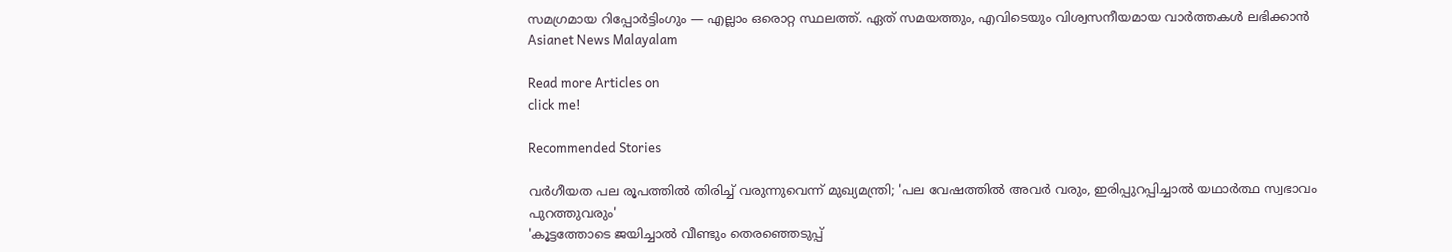സമഗ്രമായ റിപ്പോർട്ടിംഗും — എല്ലാം ഒരൊറ്റ സ്ഥലത്ത്. ഏത് സമയത്തും, എവിടെയും വിശ്വസനീയമായ വാർത്തകൾ ലഭിക്കാൻ Asianet News Malayalam

Read more Articles on
click me!

Recommended Stories

വർഗീയത പല രൂപത്തിൽ തിരിച്ച് വരുന്നുവെന്ന് മുഖ്യമന്ത്രി; 'പല വേഷത്തിൽ അവർ വരും, ഇരിപ്പുറപ്പിച്ചാൽ യഥാർത്ഥ സ്വഭാവം പുറത്തുവരും'
'കൂട്ടത്തോടെ ജയിച്ചാൽ വീണ്ടും തെരഞ്ഞെടുപ്പ്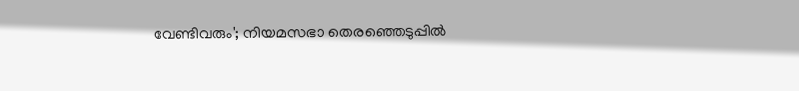വേണ്ടിവരും'; നിയമസഭാ തെരഞ്ഞെടുപ്പിൽ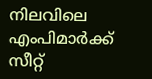നിലവിലെ എംപിമാർക്ക് സീറ്റ്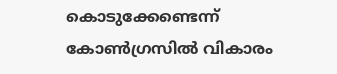കൊടുക്കേണ്ടെന്ന് കോൺഗ്രസിൽ വികാരം